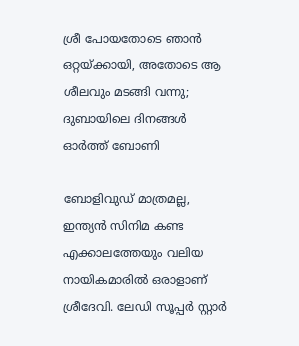ശ്രീ പോയതോടെ ഞാന്‍ ഒറ്റയ്ക്കായി, അതോടെ ആ ശീലവും മടങ്ങി വന്നു; ദുബായിലെ ദിനങ്ങള്‍ ഓര്‍ത്ത് ബോണി

ബോളിവുഡ് മാത്രമല്ല, ഇന്ത്യന്‍ സിനിമ കണ്ട എക്കാലത്തേയും വലിയ നായികമാരില്‍ ഒരാളാണ് ശ്രീദേവി. ലേഡി സൂപ്പര്‍ സ്റ്റാര്‍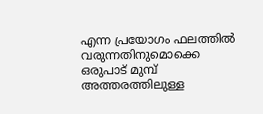എന്ന പ്രയോഗം ഫലത്തില്‍ വരുന്നതിനുമൊക്കെ ഒരുപാട് മുമ്പ് അത്തരത്തിലുള്ള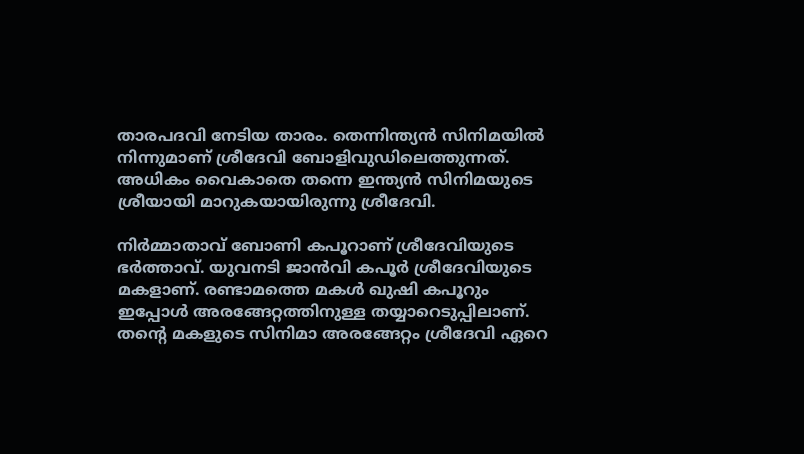താരപദവി നേടിയ താരം. തെന്നിന്ത്യന്‍ സിനിമയില്‍ നിന്നുമാണ് ശ്രീദേവി ബോളിവുഡിലെത്തുന്നത്. അധികം വൈകാതെ തന്നെ ഇന്ത്യന്‍ സിനിമയുടെ ശ്രീയായി മാറുകയായിരുന്നു ശ്രീദേവി.

നിര്‍മ്മാതാവ് ബോണി കപൂറാണ് ശ്രീദേവിയുടെ ഭര്‍ത്താവ്. യുവനടി ജാന്‍വി കപൂര്‍ ശ്രീദേവിയുടെ മകളാണ്. രണ്ടാമത്തെ മകള്‍ ഖുഷി കപൂറും ഇപ്പോള്‍ അരങ്ങേറ്റത്തിനുള്ള തയ്യാറെടുപ്പിലാണ്. തന്റെ മകളുടെ സിനിമാ അരങ്ങേറ്റം ശ്രീദേവി ഏറെ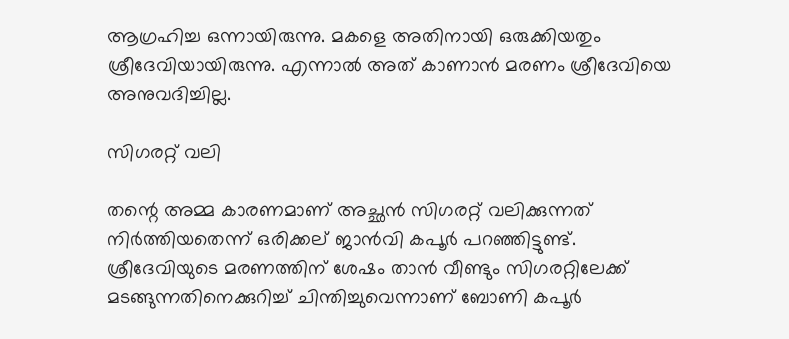ആഗ്രഹിച്ച ഒന്നായിരുന്നു. മകളെ അതിനായി ഒരുക്കിയതും ശ്രീദേവിയായിരുന്നു. എന്നാല്‍ അത് കാണാന്‍ മരണം ശ്രീദേവിയെ അനുവദിച്ചില്ല.

സിഗരറ്റ് വലി

തന്റെ അമ്മ കാരണമാണ് അച്ഛന്‍ സിഗരറ്റ് വലിക്കുന്നത് നിര്‍ത്തിയതെന്ന് ഒരിക്കല് ജാന്‍വി കപൂര്‍ പറഞ്ഞിട്ടുണ്ട്. ശ്രീദേവിയുടെ മരണത്തിന് ശേഷം താന്‍ വീണ്ടും സിഗരറ്റിലേക്ക് മടങ്ങുന്നതിനെക്കുറിച്ച് ചിന്തിച്ചുവെന്നാണ് ബോണി കപൂര്‍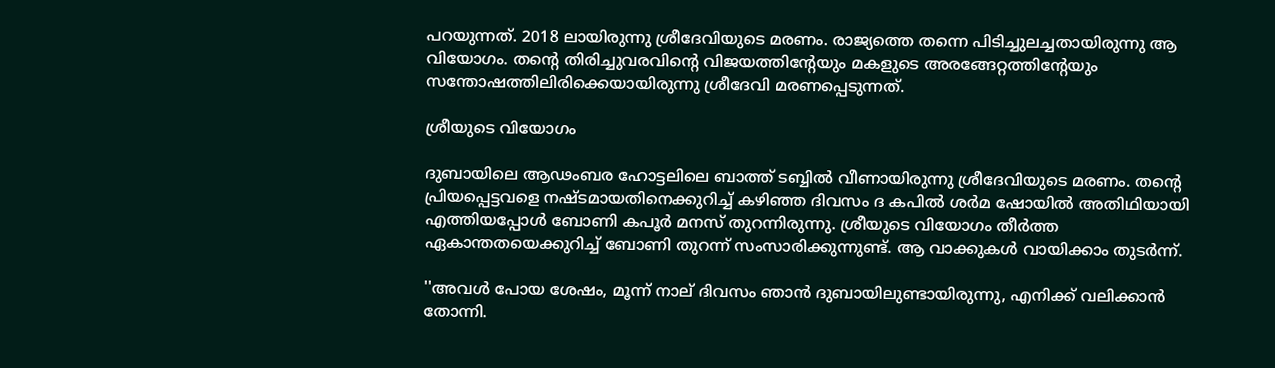പറയുന്നത്. 2018 ലായിരുന്നു ശ്രീദേവിയുടെ മരണം. രാജ്യത്തെ തന്നെ പിടിച്ചുലച്ചതായിരുന്നു ആ വിയോഗം. തന്റെ തിരിച്ചുവരവിന്റെ വിജയത്തിന്റേയും മകളുടെ അരങ്ങേറ്റത്തിന്റേയും സന്തോഷത്തിലിരിക്കെയായിരുന്നു ശ്രീദേവി മരണപ്പെടുന്നത്.

ശ്രീയുടെ വിയോഗം

ദുബായിലെ ആഢംബര ഹോട്ടലിലെ ബാത്ത് ടബ്ബില്‍ വീണായിരുന്നു ശ്രീദേവിയുടെ മരണം. തന്റെ പ്രിയപ്പെട്ടവളെ നഷ്ടമായതിനെക്കുറിച്ച് കഴിഞ്ഞ ദിവസം ദ കപില്‍ ശര്‍മ ഷോയില്‍ അതിഥിയായി എത്തിയപ്പോള്‍ ബോണി കപൂര്‍ മനസ് തുറന്നിരുന്നു. ശ്രീയുടെ വിയോഗം തീര്‍ത്ത ഏകാന്തതയെക്കുറിച്ച് ബോണി തുറന്ന് സംസാരിക്കുന്നുണ്ട്. ആ വാക്കുകള്‍ വായിക്കാം തുടര്‍ന്ന്.

''അവള്‍ പോയ ശേഷം, മൂന്ന് നാല് ദിവസം ഞാന്‍ ദുബായിലുണ്ടായിരുന്നു, എനിക്ക് വലിക്കാന്‍ തോന്നി.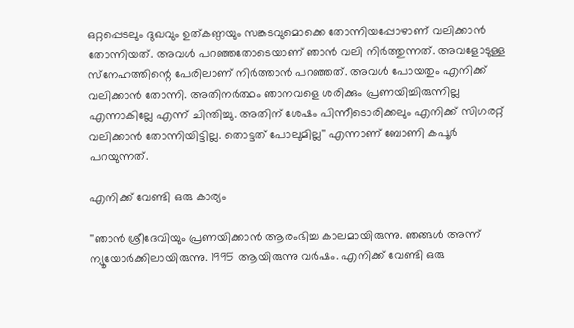ഒറ്റപ്പെടലും ദുഖവും ഉത്കണ്ഠയും സങ്കടവുമൊക്കെ തോന്നിയപ്പോഴാണ് വലിക്കാന്‍ തോന്നിയത്. അവള്‍ പറഞ്ഞതോടെയാണ് ഞാന്‍ വലി നിര്‍ത്തുന്നത്. അവളോടുള്ള സ്‌നേഹത്തിന്റെ പേരിലാണ് നിര്‍ത്താന്‍ പറഞ്ഞത്. അവള്‍ പോയതും എനിക്ക് വലിക്കാന്‍ തോന്നി. അതിനര്‍ത്ഥം ഞാനവളെ ശരിക്കും പ്രണയിച്ചിരുന്നില്ല എന്നാകില്ലേ എന്ന് ചിന്തിച്ചു. അതിന് ശേഷം പിന്നീടൊരിക്കലും എനിക്ക് സിഗരറ്റ് വലിക്കാന്‍ തോന്നിയിട്ടില്ല. തൊട്ടത് പോലുമില്ല'' എന്നാണ് ബോണി കപൂര്‍ പറയുന്നത്.

എനിക്ക് വേണ്ടി ഒരു കാര്യം

''ഞാന്‍ ശ്രീദേവിയും പ്രണയിക്കാന്‍ ആരംഭിച്ച കാലമായിരുന്നു. ഞങ്ങള്‍ അന്ന് ന്യൂയോര്‍ക്കിലായിരുന്നു. 1995 ആയിരുന്നു വര്‍ഷം. എനിക്ക് വേണ്ടി ഒരു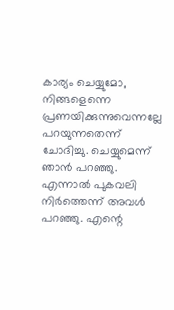കാര്യം ചെയ്യുമോ, നിങ്ങളെന്നെ പ്രണയിക്കുന്നുവെന്നല്ലേ പറയുന്നതെന്ന് ചോദിച്ചു. ചെയ്യുമെന്ന് ഞാന്‍ പറഞ്ഞു. എന്നാല്‍ പുകവലി നിര്‍ത്തെന്ന് അവള്‍ പറഞ്ഞു. എന്റെ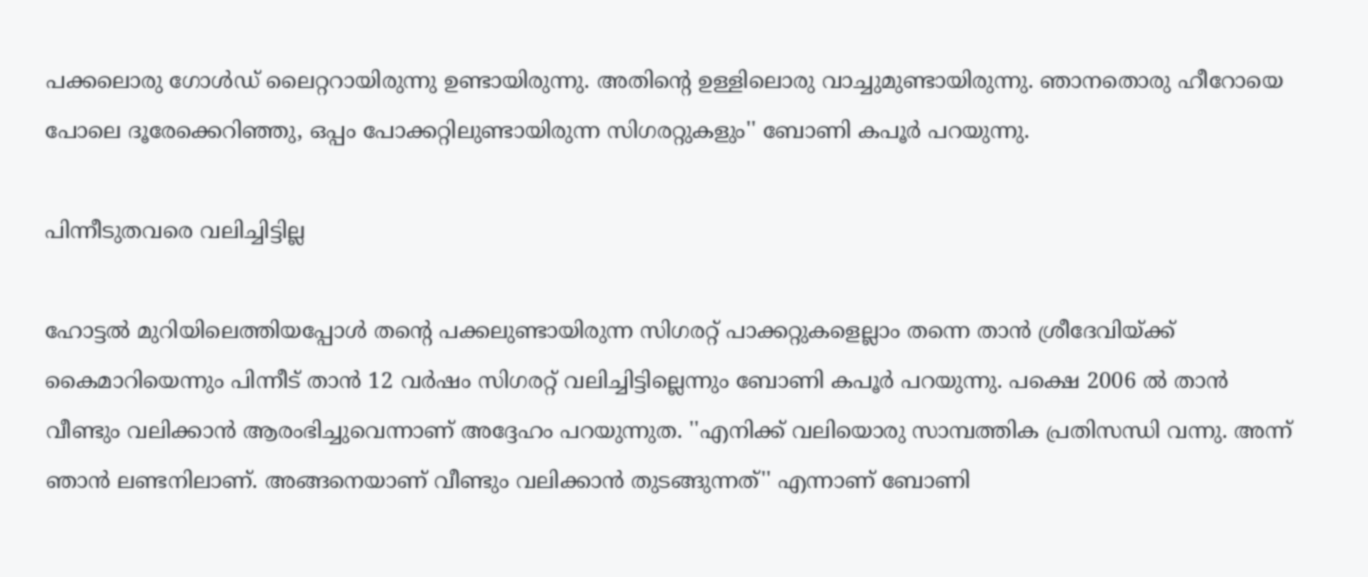പക്കലൊരു ഗോള്‍ഡ് ലൈറ്ററായിരുന്നു ഉണ്ടായിരുന്നു. അതിന്റെ ഉള്ളിലൊരു വാച്ചുമുണ്ടായിരുന്നു. ഞാനതൊരു ഹീറോയെ പോലെ ദൂരേക്കെറിഞ്ഞു, ഒപ്പം പോക്കറ്റിലുണ്ടായിരുന്ന സിഗരറ്റുകളും'' ബോണി കപൂര്‍ പറയുന്നു.

പിന്നീടുതവരെ വലിച്ചിട്ടില്ല

ഹോട്ടല്‍ മുറിയിലെത്തിയപ്പോള്‍ തന്റെ പക്കലുണ്ടായിരുന്ന സിഗരറ്റ് പാക്കറ്റുകളെല്ലാം തന്നെ താന്‍ ശ്രീദേവിയ്ക്ക് കൈമാറിയെന്നും പിന്നീട് താന്‍ 12 വര്‍ഷം സിഗരറ്റ് വലിച്ചിട്ടില്ലെന്നും ബോണി കപൂര്‍ പറയുന്നു. പക്ഷെ 2006 ല്‍ താന്‍ വീണ്ടും വലിക്കാന്‍ ആരംഭിച്ചുവെന്നാണ് അദ്ദേഹം പറയുന്നുത. ''എനിക്ക് വലിയൊരു സാമ്പത്തിക പ്രതിസന്ധി വന്നു. അന്ന് ഞാന്‍ ലണ്ടനിലാണ്. അങ്ങനെയാണ് വീണ്ടും വലിക്കാന്‍ തുടങ്ങുന്നത്'' എന്നാണ് ബോണി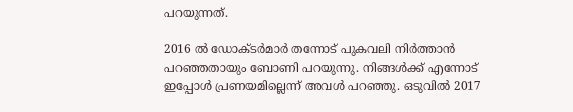പറയുന്നത്.

2016 ല്‍ ഡോക്ടര്‍മാര്‍ തന്നോട് പുകവലി നിര്‍ത്താന്‍ പറഞ്ഞതായും ബോണി പറയുന്നു. നിങ്ങള്‍ക്ക് എന്നോട് ഇപ്പോള്‍ പ്രണയമില്ലെന്ന് അവള്‍ പറഞ്ഞു. ഒടുവില്‍ 2017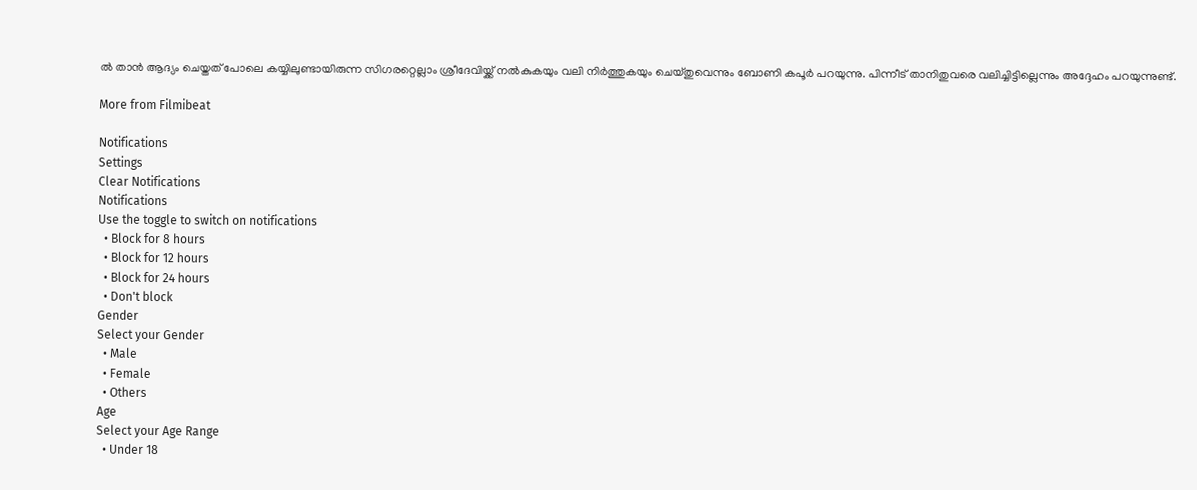ല്‍ താന്‍ ആദ്യം ചെയ്തത് പോലെ കയ്യിലുണ്ടായിരുന്ന സിഗരറ്റെല്ലാം ശ്രീദേവിയ്ക്ക് നല്‍കുകയും വലി നിര്‍ത്തുകയും ചെയ്തുവെന്നും ബോണി കപൂര്‍ പറയുന്നു. പിന്നീട് താനിതുവരെ വലിച്ചിട്ടില്ലെന്നും അദ്ദേഹം പറയുന്നുണ്ട്.

More from Filmibeat

Notifications
Settings
Clear Notifications
Notifications
Use the toggle to switch on notifications
  • Block for 8 hours
  • Block for 12 hours
  • Block for 24 hours
  • Don't block
Gender
Select your Gender
  • Male
  • Female
  • Others
Age
Select your Age Range
  • Under 18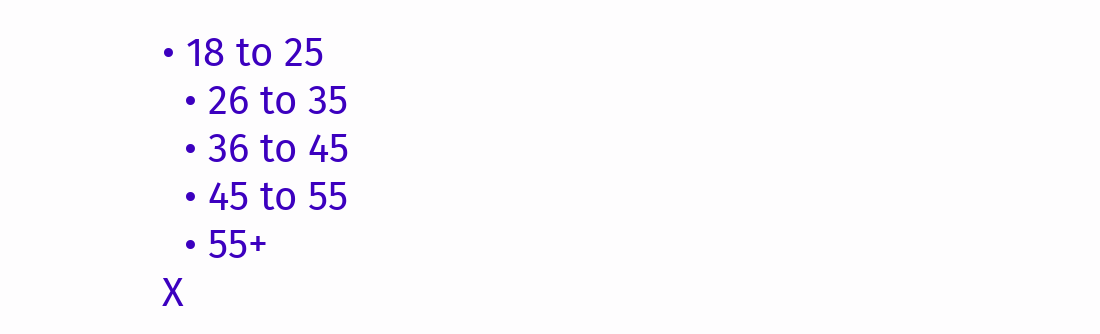• 18 to 25
  • 26 to 35
  • 36 to 45
  • 45 to 55
  • 55+
X